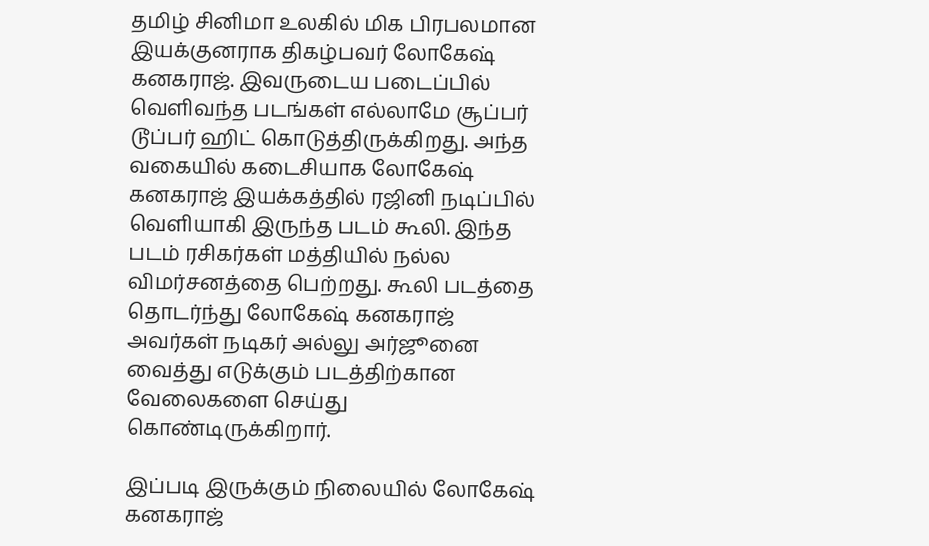தமிழ் சினிமா உலகில் மிக பிரபலமான இயக்குனராக திகழ்பவர் லோகேஷ் கனகராஜ். இவருடைய படைப்பில் வெளிவந்த படங்கள் எல்லாமே சூப்பர் டூப்பர் ஹிட் கொடுத்திருக்கிறது. அந்த வகையில் கடைசியாக லோகேஷ் கனகராஜ் இயக்கத்தில் ரஜினி நடிப்பில் வெளியாகி இருந்த படம் கூலி. இந்த படம் ரசிகர்கள் மத்தியில் நல்ல விமர்சனத்தை பெற்றது. கூலி படத்தை தொடர்ந்து லோகேஷ் கனகராஜ் அவர்கள் நடிகர் அல்லு அர்ஜூனை வைத்து எடுக்கும் படத்திற்கான வேலைகளை செய்து கொண்டிருக்கிறார்.

இப்படி இருக்கும் நிலையில் லோகேஷ் கனகராஜ்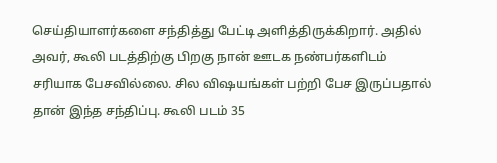செய்தியாளர்களை சந்தித்து பேட்டி அளித்திருக்கிறார். அதில் அவர், கூலி படத்திற்கு பிறகு நான் ஊடக நண்பர்களிடம் சரியாக பேசவில்லை. சில விஷயங்கள் பற்றி பேச இருப்பதால் தான் இந்த சந்திப்பு. கூலி படம் 35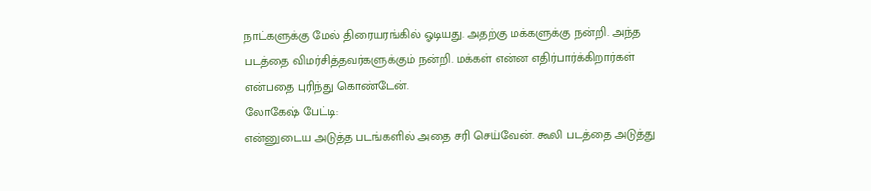நாட்களுக்கு மேல் திரையரங்கில் ஓடியது. அதற்கு மக்களுக்கு நன்றி. அந்த படத்தை விமர்சித்தவர்களுக்கும் நன்றி. மக்கள் என்ன எதிர்பார்க்கிறார்கள் என்பதை புரிந்து கொண்டேன்.
லோகேஷ் பேட்டி:
என்னுடைய அடுத்த படங்களில் அதை சரி செய்வேன். கூலி படத்தை அடுத்து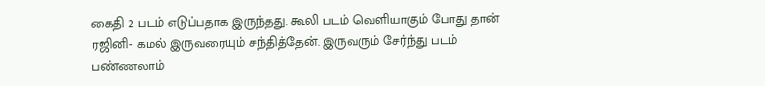கைதி 2 படம் எடுப்பதாக இருந்தது. கூலி படம் வெளியாகும் போது தான் ரஜினி- கமல் இருவரையும் சந்தித்தேன். இருவரும் சேர்ந்து படம் பண்ணலாம்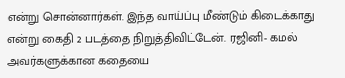என்று சொன்னார்கள். இந்த வாய்ப்பு மீண்டும் கிடைக்காது என்று கைதி 2 படத்தை நிறுத்திவிட்டேன். ரஜினி- கமல் அவர்களுக்கான கதையை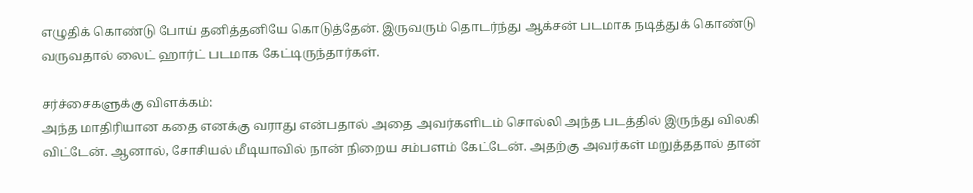எழுதிக் கொண்டு போய் தனித்தனியே கொடுத்தேன். இருவரும் தொடர்ந்து ஆக்சன் படமாக நடித்துக் கொண்டு வருவதால் லைட் ஹார்ட் படமாக கேட்டிருந்தார்கள்.

சர்ச்சைகளுக்கு விளக்கம்:
அந்த மாதிரியான கதை எனக்கு வராது என்பதால் அதை அவர்களிடம் சொல்லி அந்த படத்தில் இருந்து விலகி விட்டேன். ஆனால், சோசியல் மீடியாவில் நான் நிறைய சம்பளம் கேட்டேன். அதற்கு அவர்கள் மறுத்ததால் தான்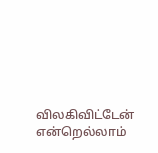விலகிவிட்டேன் என்றெல்லாம்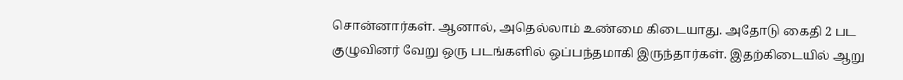சொன்னார்கள். ஆனால், அதெல்லாம் உண்மை கிடையாது. அதோடு கைதி 2 பட குழுவினர் வேறு ஒரு படங்களில் ஒப்பந்தமாகி இருந்தார்கள். இதற்கிடையில் ஆறு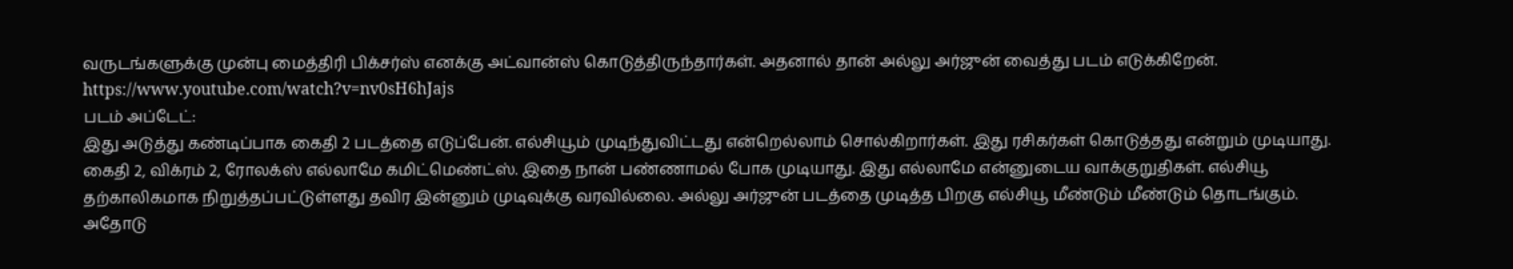வருடங்களுக்கு முன்பு மைத்திரி பிக்சர்ஸ் எனக்கு அட்வான்ஸ் கொடுத்திருந்தார்கள். அதனால் தான் அல்லு அர்ஜுன் வைத்து படம் எடுக்கிறேன்.
https://www.youtube.com/watch?v=nv0sH6hJajs
படம் அப்டேட்:
இது அடுத்து கண்டிப்பாக கைதி 2 படத்தை எடுப்பேன். எல்சியூம் முடிந்துவிட்டது என்றெல்லாம் சொல்கிறார்கள். இது ரசிகர்கள் கொடுத்தது என்றும் முடியாது. கைதி 2, விக்ரம் 2, ரோலக்ஸ் எல்லாமே கமிட்மெண்ட்ஸ். இதை நான் பண்ணாமல் போக முடியாது. இது எல்லாமே என்னுடைய வாக்குறுதிகள். எல்சியூ தற்காலிகமாக நிறுத்தப்பட்டுள்ளது தவிர இன்னும் முடிவுக்கு வரவில்லை. அல்லு அர்ஜுன் படத்தை முடித்த பிறகு எல்சியூ மீண்டும் மீண்டும் தொடங்கும்.
அதோடு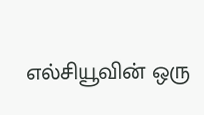எல்சியூவின் ஒரு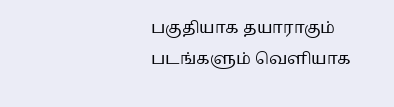பகுதியாக தயாராகும் படங்களும் வெளியாக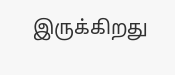இருக்கிறது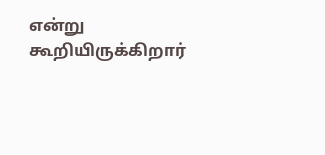என்று கூறியிருக்கிறார்